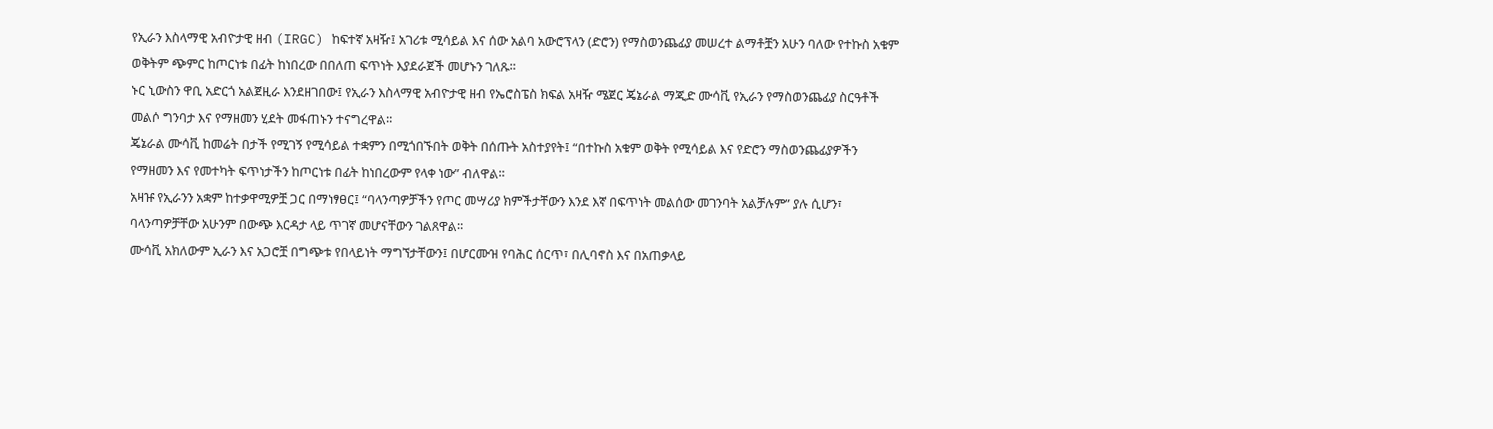የኢራን እስላማዊ አብዮታዊ ዘብ (IRGC) ከፍተኛ አዛዥ፤ አገሪቱ ሚሳይል እና ሰው አልባ አውሮፕላን (ድሮን) የማስወንጨፊያ መሠረተ ልማቶቿን አሁን ባለው የተኩስ አቁም ወቅትም ጭምር ከጦርነቱ በፊት ከነበረው በበለጠ ፍጥነት እያደራጀች መሆኑን ገለጹ።
ኑር ኒውስን ዋቢ አድርጎ አልጀዚራ እንደዘገበው፤ የኢራን እስላማዊ አብዮታዊ ዘብ የኤሮስፔስ ክፍል አዛዥ ሜጀር ጄኔራል ማጂድ ሙሳቪ የኢራን የማስወንጨፊያ ስርዓቶች መልሶ ግንባታ እና የማዘመን ሂደት መፋጠኑን ተናግረዋል።
ጄኔራል ሙሳቪ ከመሬት በታች የሚገኝ የሚሳይል ተቋምን በሚጎበኙበት ወቅት በሰጡት አስተያየት፤ “በተኩስ አቁም ወቅት የሚሳይል እና የድሮን ማስወንጨፊያዎችን የማዘመን እና የመተካት ፍጥነታችን ከጦርነቱ በፊት ከነበረውም የላቀ ነው” ብለዋል።
አዛዡ የኢራንን አቋም ከተቃዋሚዎቿ ጋር በማነፃፀር፤ “ባላንጣዎቻችን የጦር መሣሪያ ክምችታቸውን እንደ እኛ በፍጥነት መልሰው መገንባት አልቻሉም” ያሉ ሲሆን፣ ባላንጣዎቻቸው አሁንም በውጭ እርዳታ ላይ ጥገኛ መሆናቸውን ገልጸዋል።
ሙሳቪ አክለውም ኢራን እና አጋሮቿ በግጭቱ የበላይነት ማግኘታቸውን፤ በሆርሙዝ የባሕር ሰርጥ፣ በሊባኖስ እና በአጠቃላይ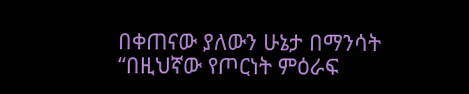በቀጠናው ያለውን ሁኔታ በማንሳት “በዚህኛው የጦርነት ምዕራፍ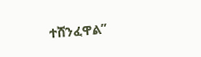ተሸንፈዋል”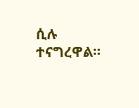ሲሉ ተናግረዋል።